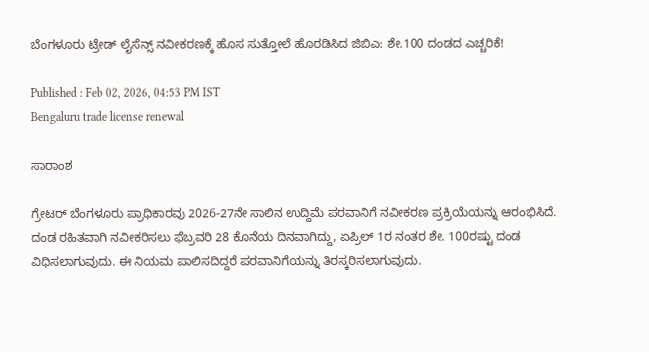ಬೆಂಗಳೂರು ಟ್ರೇಡ್ ಲೈಸೆನ್ಸ್ ನವೀಕರಣಕ್ಕೆ ಹೊಸ ಸುತ್ತೋಲೆ ಹೊರಡಿಸಿದ ಜಿಬಿಎ: ಶೇ.100 ದಂಡದ ಎಚ್ಚರಿಕೆ!

Published : Feb 02, 2026, 04:53 PM IST
Bengaluru trade license renewal

ಸಾರಾಂಶ

ಗ್ರೇಟರ್ ಬೆಂಗಳೂರು ಪ್ರಾಧಿಕಾರವು 2026-27ನೇ ಸಾಲಿನ ಉದ್ದಿಮೆ ಪರವಾನಿಗೆ ನವೀಕರಣ ಪ್ರಕ್ರಿಯೆಯನ್ನು ಆರಂಭಿಸಿದೆ. ದಂಡ ರಹಿತವಾಗಿ ನವೀಕರಿಸಲು ಫೆಬ್ರವರಿ 28 ಕೊನೆಯ ದಿನವಾಗಿದ್ದು, ಏಪ್ರಿಲ್ 1ರ ನಂತರ ಶೇ. 100ರಷ್ಟು ದಂಡ ವಿಧಿಸಲಾಗುವುದು. ಈ ನಿಯಮ ಪಾಲಿಸದಿದ್ದರೆ ಪರವಾನಿಗೆಯನ್ನು ತಿರಸ್ಕರಿಸಲಾಗುವುದು.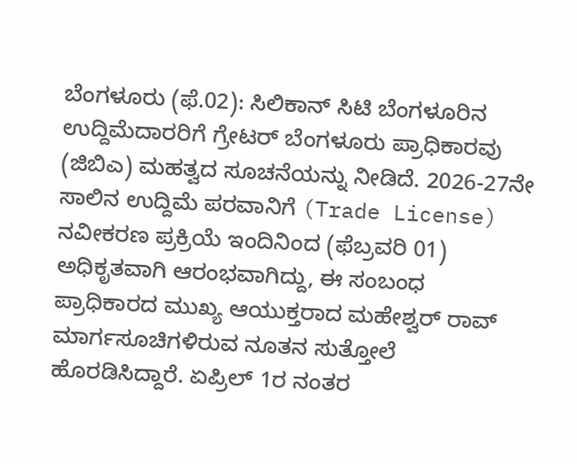ಬೆಂಗಳೂರು (ಫೆ.02): ಸಿಲಿಕಾನ್ ಸಿಟಿ ಬೆಂಗಳೂರಿನ ಉದ್ದಿಮೆದಾರರಿಗೆ ಗ್ರೇಟರ್ ಬೆಂಗಳೂರು ಪ್ರಾಧಿಕಾರವು (ಜಿಬಿಎ) ಮಹತ್ವದ ಸೂಚನೆಯನ್ನು ನೀಡಿದೆ. 2026-27ನೇ ಸಾಲಿನ ಉದ್ದಿಮೆ ಪರವಾನಿಗೆ (Trade License) ನವೀಕರಣ ಪ್ರಕ್ರಿಯೆ ಇಂದಿನಿಂದ (ಫೆಬ್ರವರಿ 01) ಅಧಿಕೃತವಾಗಿ ಆರಂಭವಾಗಿದ್ದು, ಈ ಸಂಬಂಧ ಪ್ರಾಧಿಕಾರದ ಮುಖ್ಯ ಆಯುಕ್ತರಾದ ಮಹೇಶ್ವರ್ ರಾವ್ ಮಾರ್ಗಸೂಚಿಗಳಿರುವ ನೂತನ ಸುತ್ತೋಲೆ ಹೊರಡಿಸಿದ್ದಾರೆ. ಏಪ್ರಿಲ್ 1ರ ನಂತರ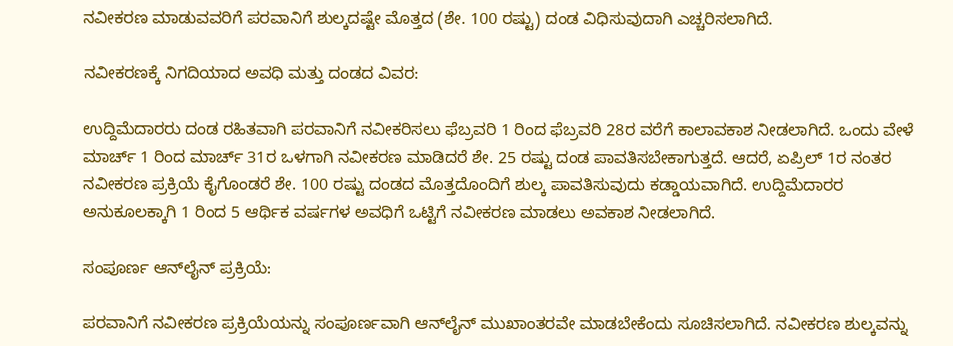ನವೀಕರಣ ಮಾಡುವವರಿಗೆ ಪರವಾನಿಗೆ ಶುಲ್ಕದಷ್ಟೇ ಮೊತ್ತದ (ಶೇ. 100 ರಷ್ಟು) ದಂಡ ವಿಧಿಸುವುದಾಗಿ ಎಚ್ಚರಿಸಲಾಗಿದೆ.

ನವೀಕರಣಕ್ಕೆ ನಿಗದಿಯಾದ ಅವಧಿ ಮತ್ತು ದಂಡದ ವಿವರ:

ಉದ್ದಿಮೆದಾರರು ದಂಡ ರಹಿತವಾಗಿ ಪರವಾನಿಗೆ ನವೀಕರಿಸಲು ಫೆಬ್ರವರಿ 1 ರಿಂದ ಫೆಬ್ರವರಿ 28ರ ವರೆಗೆ ಕಾಲಾವಕಾಶ ನೀಡಲಾಗಿದೆ. ಒಂದು ವೇಳೆ ಮಾರ್ಚ್ 1 ರಿಂದ ಮಾರ್ಚ್ 31ರ ಒಳಗಾಗಿ ನವೀಕರಣ ಮಾಡಿದರೆ ಶೇ. 25 ರಷ್ಟು ದಂಡ ಪಾವತಿಸಬೇಕಾಗುತ್ತದೆ. ಆದರೆ, ಏಪ್ರಿಲ್ 1ರ ನಂತರ ನವೀಕರಣ ಪ್ರಕ್ರಿಯೆ ಕೈಗೊಂಡರೆ ಶೇ. 100 ರಷ್ಟು ದಂಡದ ಮೊತ್ತದೊಂದಿಗೆ ಶುಲ್ಕ ಪಾವತಿಸುವುದು ಕಡ್ಡಾಯವಾಗಿದೆ. ಉದ್ದಿಮೆದಾರರ ಅನುಕೂಲಕ್ಕಾಗಿ 1 ರಿಂದ 5 ಆರ್ಥಿಕ ವರ್ಷಗಳ ಅವಧಿಗೆ ಒಟ್ಟಿಗೆ ನವೀಕರಣ ಮಾಡಲು ಅವಕಾಶ ನೀಡಲಾಗಿದೆ.

ಸಂಪೂರ್ಣ ಆನ್‌ಲೈನ್ ಪ್ರಕ್ರಿಯೆ:

ಪರವಾನಿಗೆ ನವೀಕರಣ ಪ್ರಕ್ರಿಯೆಯನ್ನು ಸಂಪೂರ್ಣವಾಗಿ ಆನ್‌ಲೈನ್ ಮುಖಾಂತರವೇ ಮಾಡಬೇಕೆಂದು ಸೂಚಿಸಲಾಗಿದೆ. ನವೀಕರಣ ಶುಲ್ಕವನ್ನು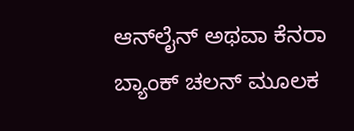ಆನ್‌ಲೈನ್ ಅಥವಾ ಕೆನರಾ ಬ್ಯಾಂಕ್ ಚಲನ್ ಮೂಲಕ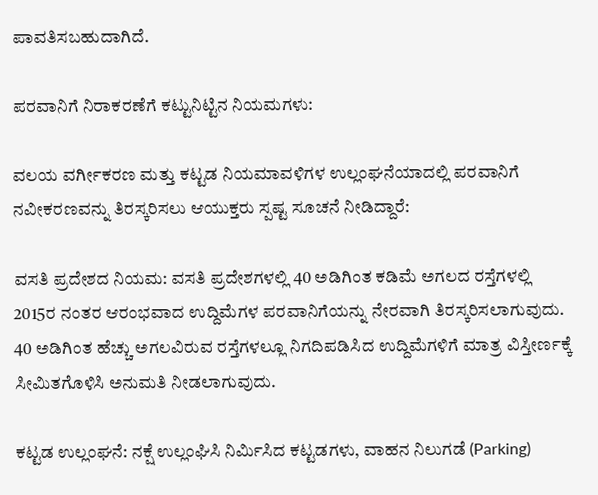ಪಾವತಿಸಬಹುದಾಗಿದೆ.

ಪರವಾನಿಗೆ ನಿರಾಕರಣೆಗೆ ಕಟ್ಟುನಿಟ್ಟಿನ ನಿಯಮಗಳು:

ವಲಯ ವರ್ಗೀಕರಣ ಮತ್ತು ಕಟ್ಟಡ ನಿಯಮಾವಳಿಗಳ ಉಲ್ಲಂಘನೆಯಾದಲ್ಲಿ ಪರವಾನಿಗೆ ನವೀಕರಣವನ್ನು ತಿರಸ್ಕರಿಸಲು ಆಯುಕ್ತರು ಸ್ಪಷ್ಟ ಸೂಚನೆ ನೀಡಿದ್ದಾರೆ:

ವಸತಿ ಪ್ರದೇಶದ ನಿಯಮ: ವಸತಿ ಪ್ರದೇಶಗಳಲ್ಲಿ 40 ಅಡಿಗಿಂತ ಕಡಿಮೆ ಅಗಲದ ರಸ್ತೆಗಳಲ್ಲಿ 2015ರ ನಂತರ ಆರಂಭವಾದ ಉದ್ದಿಮೆಗಳ ಪರವಾನಿಗೆಯನ್ನು ನೇರವಾಗಿ ತಿರಸ್ಕರಿಸಲಾಗುವುದು. 40 ಅಡಿಗಿಂತ ಹೆಚ್ಚು ಅಗಲವಿರುವ ರಸ್ತೆಗಳಲ್ಲೂ ನಿಗದಿಪಡಿಸಿದ ಉದ್ದಿಮೆಗಳಿಗೆ ಮಾತ್ರ ವಿಸ್ತೀರ್ಣಕ್ಕೆ ಸೀಮಿತಗೊಳಿಸಿ ಅನುಮತಿ ನೀಡಲಾಗುವುದು.

ಕಟ್ಟಡ ಉಲ್ಲಂಘನೆ: ನಕ್ಷೆ ಉಲ್ಲಂಘಿಸಿ ನಿರ್ಮಿಸಿದ ಕಟ್ಟಡಗಳು, ವಾಹನ ನಿಲುಗಡೆ (Parking)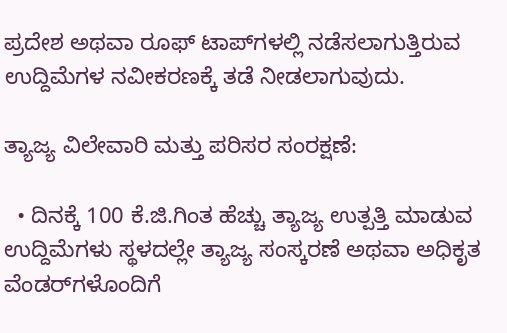ಪ್ರದೇಶ ಅಥವಾ ರೂಫ್ ಟಾಪ್‌ಗಳಲ್ಲಿ ನಡೆಸಲಾಗುತ್ತಿರುವ ಉದ್ದಿಮೆಗಳ ನವೀಕರಣಕ್ಕೆ ತಡೆ ನೀಡಲಾಗುವುದು.

ತ್ಯಾಜ್ಯ ವಿಲೇವಾರಿ ಮತ್ತು ಪರಿಸರ ಸಂರಕ್ಷಣೆ:

  • ದಿನಕ್ಕೆ 100 ಕೆ.ಜಿ.ಗಿಂತ ಹೆಚ್ಚು ತ್ಯಾಜ್ಯ ಉತ್ಪತ್ತಿ ಮಾಡುವ ಉದ್ದಿಮೆಗಳು ಸ್ಥಳದಲ್ಲೇ ತ್ಯಾಜ್ಯ ಸಂಸ್ಕರಣೆ ಅಥವಾ ಅಧಿಕೃತ ವೆಂಡರ್‌ಗಳೊಂದಿಗೆ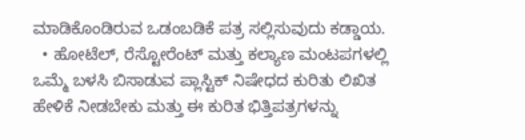ಮಾಡಿಕೊಂಡಿರುವ ಒಡಂಬಡಿಕೆ ಪತ್ರ ಸಲ್ಲಿಸುವುದು ಕಡ್ಡಾಯ.
  • ಹೋಟೆಲ್, ರೆಸ್ಟೋರೆಂಟ್ ಮತ್ತು ಕಲ್ಯಾಣ ಮಂಟಪಗಳಲ್ಲಿ ಒಮ್ಮೆ ಬಳಸಿ ಬಿಸಾಡುವ ಪ್ಲಾಸ್ಟಿಕ್ ನಿಷೇಧದ ಕುರಿತು ಲಿಖಿತ ಹೇಳಿಕೆ ನೀಡಬೇಕು ಮತ್ತು ಈ ಕುರಿತ ಭಿತ್ತಿಪತ್ರಗಳನ್ನು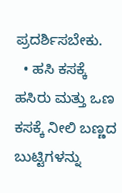ಪ್ರದರ್ಶಿಸಬೇಕು.
  • ಹಸಿ ಕಸಕ್ಕೆ ಹಸಿರು ಮತ್ತು ಒಣ ಕಸಕ್ಕೆ ನೀಲಿ ಬಣ್ಣದ ಬುಟ್ಟಿಗಳನ್ನು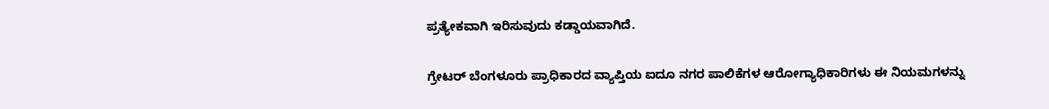ಪ್ರತ್ಯೇಕವಾಗಿ ಇರಿಸುವುದು ಕಡ್ಡಾಯವಾಗಿದೆ.

ಗ್ರೇಟರ್ ಬೆಂಗಳೂರು ಪ್ರಾಧಿಕಾರದ ವ್ಯಾಪ್ತಿಯ ಐದೂ ನಗರ ಪಾಲಿಕೆಗಳ ಆರೋಗ್ಯಾಧಿಕಾರಿಗಳು ಈ ನಿಯಮಗಳನ್ನು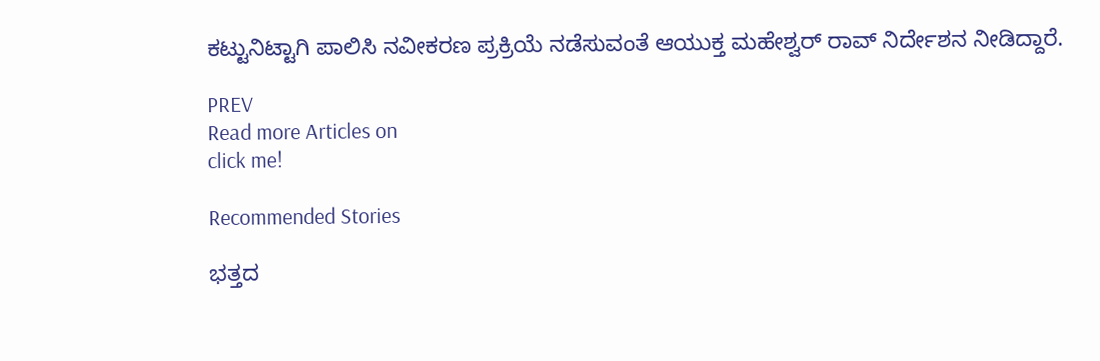ಕಟ್ಟುನಿಟ್ಟಾಗಿ ಪಾಲಿಸಿ ನವೀಕರಣ ಪ್ರಕ್ರಿಯೆ ನಡೆಸುವಂತೆ ಆಯುಕ್ತ ಮಹೇಶ್ವರ್ ರಾವ್ ನಿರ್ದೇಶನ ನೀಡಿದ್ದಾರೆ.

PREV
Read more Articles on
click me!

Recommended Stories

ಭತ್ತದ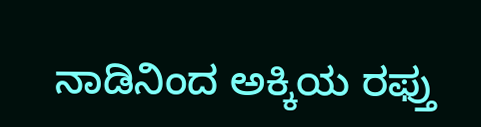ನಾಡಿನಿಂದ ಅಕ್ಕಿಯ ರಫ್ತು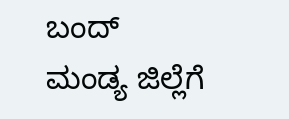ಬಂದ್
ಮಂಡ್ಯ ಜಿಲ್ಲೆಗೆ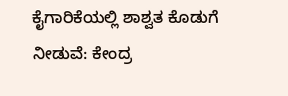ಕೈಗಾರಿಕೆಯಲ್ಲಿ ಶಾಶ್ವತ ಕೊಡುಗೆ ನೀಡುವೆ: ಕೇಂದ್ರ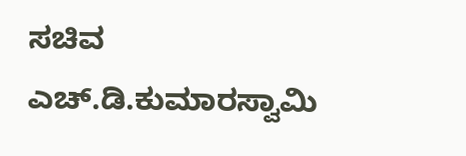ಸಚಿವ ಎಚ್.ಡಿ.ಕುಮಾರಸ್ವಾಮಿ